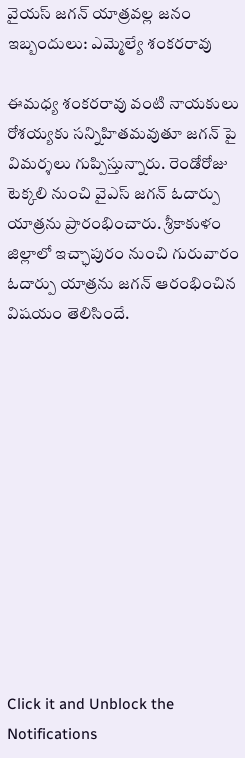వైయస్ జగన్ యాత్రవల్ల జనం ఇబ్బందులు: ఎమ్మెల్యే శంకరరావు

ఈమధ్య శంకరరావు వంటి నాయకులు రోశయ్యకు సన్నిహితమవుతూ జగన్ పై విమర్శలు గుప్పిస్తున్నారు. రెండోరోజు టెక్కలి నుంచి వైఎస్ జగన్ ఓదార్పు యాత్రను ప్రారంభించారు. శ్రీకాకుళం జిల్లాలో ఇచ్ఛాపురం నుంచి గురువారం ఓదార్పు యాత్రను జగన్ ఆరంభించిన విషయం తెలిసిందే.












Click it and Unblock the Notifications